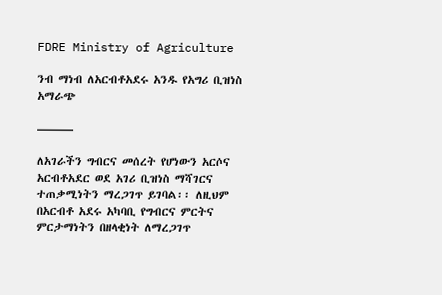FDRE Ministry of Agriculture

ንብ ማነብ ለአርብቶአደሩ አንዱ የአግሪ ቢዝነስ አማራጭ

———

ለአገራችን ግብርና መሰረት የሆነውን አርሶና አርብቶአደር ወደ አገሪ ቢዝነስ ማሻገርና ተጠቃሚነትን ማረጋገጥ ይገባል፡፡ ለዚህም በአርብቶ አደሩ አካባቢ የግብርና ምርትና ምርታማነትን በዘላቂነት ለማረጋገጥ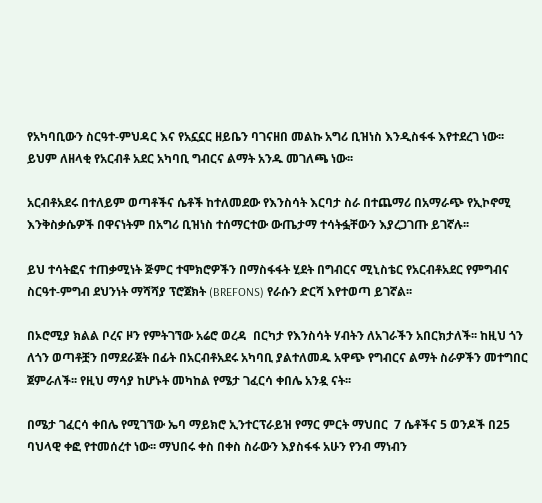የአካባቢውን ስርዓተ-ምህዳር እና የአኗኗር ዘይቤን ባገናዘበ መልኩ አግሪ ቢዝነስ እንዲስፋፋ እየተደረገ ነው፡፡ ይህም ለዘላቂ የአርብቶ አደር አካባቢ ግብርና ልማት አንዱ መገለጫ ነው፡፡

አርብቶአደሩ በተለይም ወጣቶችና ሴቶች ከተለመደው የእንስሳት እርባታ ስራ በተጨማሪ በአማራጭ የኢኮኖሚ እንቅስቃሴዎች በዋናነትም በአግሪ ቢዝነስ ተሰማርተው ውጤታማ ተሳትፏቸውን እያረጋገጡ ይገኛሉ፡፡

ይህ ተሳትፎና ተጠቃሚነት ጅምር ተሞክሮዎችን በማስፋፋት ሂደት በግብርና ሚኒስቴር የአርብቶአደር የምግብና ስርዓተ-ምግብ ደህንነት ማሻሻያ ፕሮጀክት (BREFONS) የራሱን ድርሻ እየተወጣ ይገኛል፡፡

በኦሮሚያ ክልል ቦረና ዞን የምትገኘው አሬሮ ወረዳ  በርካታ የእንስሳት ሃብትን ለአገራችን አበርክታለች፡፡ ከዚህ ጎን ለጎን ወጣቶቿን በማደራጀት በፊት በአርብቶአደሩ አካባቢ ያልተለመዱ አዋጭ የግብርና ልማት ስራዎችን መተግበር ጀምራለች፡፡ የዚህ ማሳያ ከሆኑት መካከል የሜታ ገፈርሳ ቀበሌ አንዷ ናት፡፡

በሜታ ገፈርሳ ቀበሌ የሚገኘው ኤባ ማይክሮ ኢንተርፕራይዝ የማር ምርት ማህበር  7 ሴቶችና 5 ወንዶች በ25 ባህላዊ ቀፎ የተመሰረተ ነው፡፡ ማህበሩ ቀስ በቀስ ስራውን እያስፋፋ አሁን የንብ ማነብን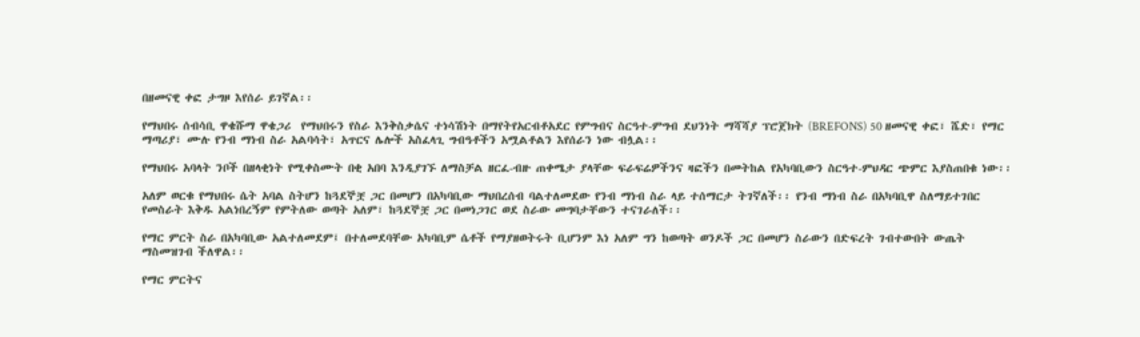በዘመናዊ ቀፎ ታግዞ እየሰራ ይገኛል፡፡

የማህበሩ ሰብሳቢ ዋቄሹማ ዋቄጋሪ  የማህበሩን የስራ እንቅስቃሴና ተነሳሽነት በማየትየአርብቶአደር የምግብና ስርዓተ-ምግብ ደህንነት ማሻሻያ ፕሮጀክት (BREFONS) 50 ዘመናዊ ቀፎ፣ ሼድ፣ የማር ማጣሪያ፣ ሙሉ የንብ ማነብ ስራ አልባሳት፣ አጥርና ሌሎች አስፈላጊ ግብዓቶችን አሟልቶልን እየሰራን ነው ብሏል፡፡

የማህበሩ አባላት ንቦች በዘላቂነት የሚቀስሙት በቂ አበባ እንዲያገኙ ለማስቻል ዘርፈ-ብዙ ጠቀሜታ ያላቸው ፍራፍሬዎችንና ዛፎችን በመትከል የአካባቢውን ስርዓተ-ምህዳር ጭምር እያስጠበቁ ነው፡፡

አለም ወርቁ የማህበሩ ሴት አባል ስትሆን ከጓደኞቿ ጋር በመሆን በአካባቢው ማህበረሰብ ባልተለመደው የንብ ማነብ ስራ ላይ ተሰማርታ ትገኛለች፡፡ የንብ ማነብ ስራ በአካባቢዋ ስለማይተገበር የመስራት እቅዱ አልነበረኝም የምትለው ወጣት አለም፣ ከጓደኞቿ ጋር በመነጋገር ወደ ስራው መግባታቸውን ተናገራለች፡፡

የማር ምርት ስራ በአካባቢው አልተለመደም፤ በተለመደባቸው አካባቢም ሴቶች የማያዘወትሩት ቢሆንም እነ አለም ግን ከወጣት ወንዶች ጋር በመሆን ስራውን በድፍረት ገብተውበት ውጤት ማስመዝገብ ችለዋል፡፡

የማር ምርትና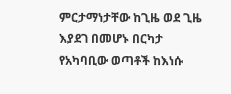ምርታማነታቸው ከጊዜ ወደ ጊዜ እያደገ በመሆኑ በርካታ የአካባቢው ወጣቶች ከእነሱ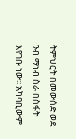ትምህርት በመውሰድ ወደ ንብ ማነብ ስራ በስፋት እየገቡ ነው፡፡ አካባቢውም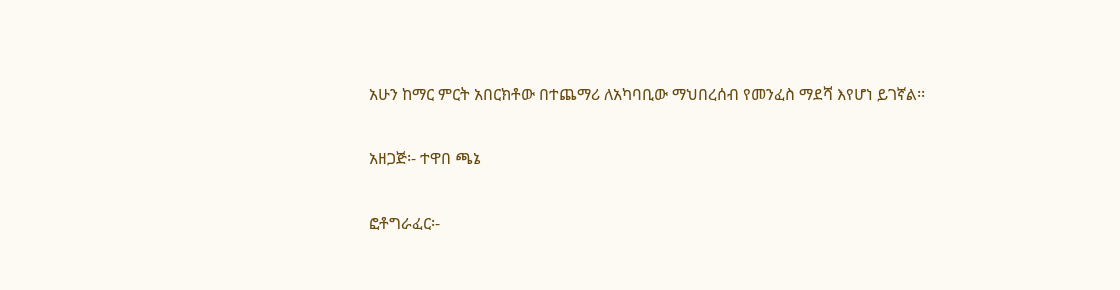አሁን ከማር ምርት አበርክቶው በተጨማሪ ለአካባቢው ማህበረሰብ የመንፈስ ማደሻ እየሆነ ይገኛል፡፡

አዘጋጅ፡- ተዋበ ጫኔ

ፎቶግራፈር፡-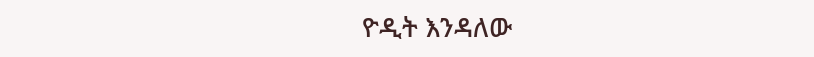ዮዲት እንዳለው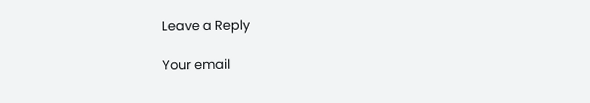Leave a Reply

Your email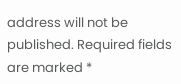address will not be published. Required fields are marked *